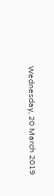Wednesday, 20 March 2019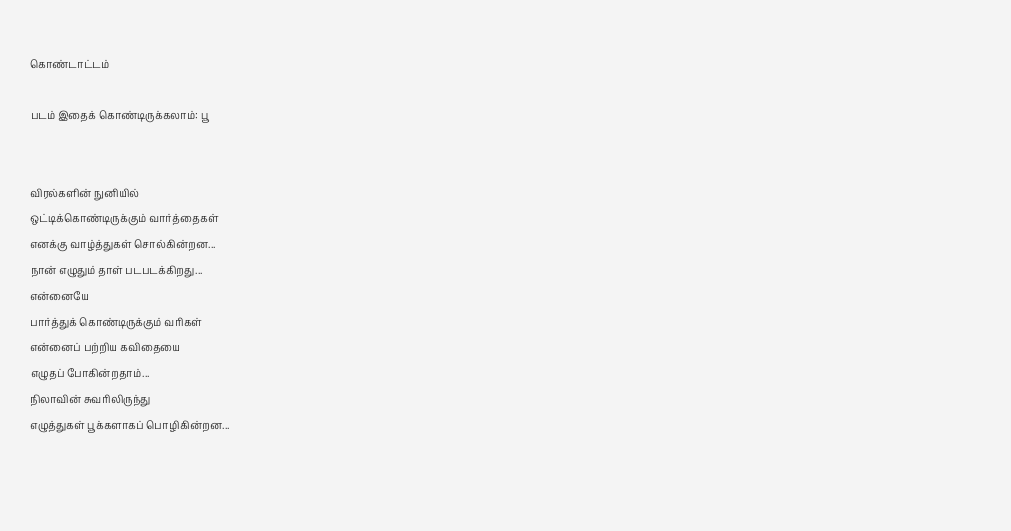கொண்டாட்டம்

படம் இதைக் கொண்டிருக்கலாம்: பூ


விரல்களின் நுனியில்
ஒட்டிக்கொண்டிருக்கும் வார்த்தைகள்
எனக்கு வாழ்த்துகள் சொல்கின்றன...
நான் எழுதும் தாள் படபடக்கிறது...
என்னையே
பார்த்துக் கொண்டிருக்கும் வரிகள்
என்னைப் பற்றிய கவிதையை
எழுதப் போகின்றதாம்...
நிலாவின் சுவரிலிருந்து
எழுத்துகள் பூக்களாகப் பொழிகின்றன...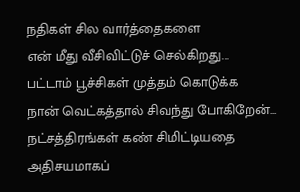நதிகள் சில வார்த்தைகளை
என் மீது வீசிவிட்டுச் செல்கிறது...
பட்டாம் பூச்சிகள் முத்தம் கொடுக்க
நான் வெட்கத்தால் சிவந்து போகிறேன்...
நட்சத்திரங்கள் கண் சிமிட்டியதை
அதிசயமாகப்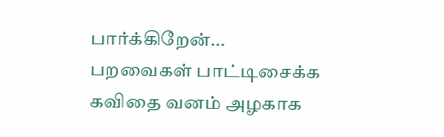பார்க்கிறேன்...
பறவைகள் பாட்டிசைக்க
கவிதை வனம் அழகாக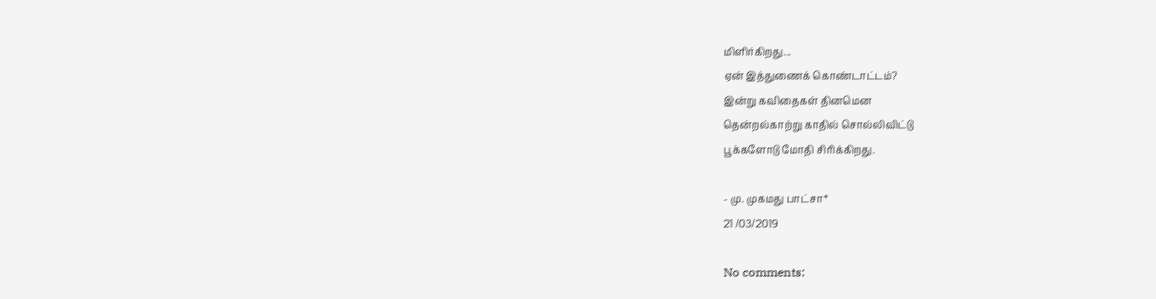மிளிர்கிறது...
ஏன் இத்துணைக் கொண்டாட்டம்?
இன்று கவிதைகள் தினமென
தென்றல்காற்று காதில் சொல்லிவிட்டு
பூக்களோடு மோதி சிரிக்கிறது.

- மு. முகமது பாட்சா*
21 /03/2019

No comments: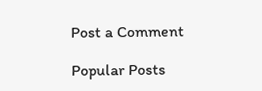Post a Comment

Popular Posts